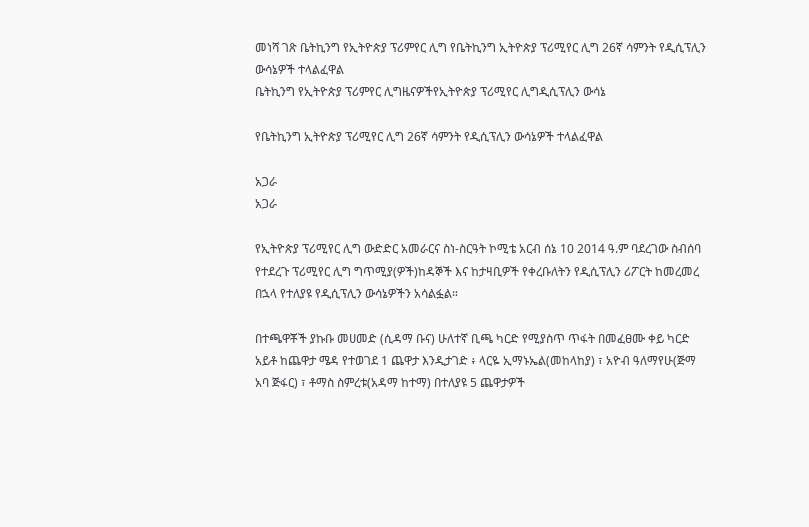መነሻ ገጽ ቤትኪንግ የኢትዮጵያ ፕሪምየር ሊግ የቤትኪንግ ኢትዮጵያ ፕሪሚየር ሊግ 26ኛ ሳምንት የዲሲፕሊን ውሳኔዎች ተላልፈዋል
ቤትኪንግ የኢትዮጵያ ፕሪምየር ሊግዜናዎችየኢትዮጵያ ፕሪሚየር ሊግዲሲፕሊን ውሳኔ

የቤትኪንግ ኢትዮጵያ ፕሪሚየር ሊግ 26ኛ ሳምንት የዲሲፕሊን ውሳኔዎች ተላልፈዋል

አጋራ
አጋራ

የኢትዮጵያ ፕሪሚየር ሊግ ውድድር አመራርና ስነ-ስርዓት ኮሚቴ አርብ ሰኔ 10 2014 ዓ.ም ባደረገው ስብሰባ የተደረጉ ፕሪሚየር ሊግ ግጥሚያ(ዎች)ከዳኞች እና ከታዛቢዎች የቀረቡለትን የዲሲፕሊን ሪፖርት ከመረመረ በኋላ የተለያዩ የዲሲፕሊን ውሳኔዎችን አሳልፏል።

በተጫዋቾች ያኩቡ መሀመድ (ሲዳማ ቡና) ሁለተኛ ቢጫ ካርድ የሚያስጥ ጥፋት በመፈፀሙ ቀይ ካርድ አይቶ ከጨዋታ ሜዳ የተወገደ 1 ጨዋታ እንዲታገድ ፥ ላርዬ ኢማኑኤል(መከላከያ) ፣ አዮብ ዓለማየሁ(ጅማ አባ ጅፋር) ፣ ቶማስ ስምረቱ(አዳማ ከተማ) በተለያዩ 5 ጨዋታዎች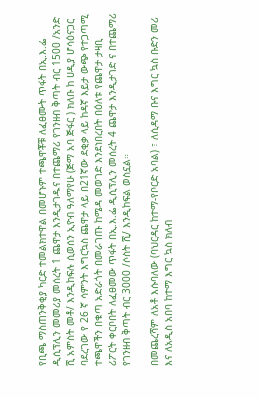የቢጫ ማስጠንቅቂያ ካርድ ተመልክተዋል በመሆኑም ተጫዋቾቹ ለፈፀሙት ጥፋት በኢ.እ.ፌ ዲሲፕሊን መመሪያ መሰረት 1 ጨዋታ እንዲታገዱና በተጨማሪ የገንዘብ ቅጣት ብር 1500 /አንድ ሺ አምስት መቶ/ እንዲከፍሉ ሲወሰን ኢዮብ ዓለማየሁ (ጅማ አባ ጅፋር ) ክለቡ ከ ሀዲያ ሆሳዕናጋር ባደረገው የ 26 ኛ ሳምንት እግርኳስ ጨዋታ ላይ በ21ኛው ደቂቃ ላይ ከዳኛ እይታ ውጭ የተጋጣሚ ተጫዋችን በቁጣ አድራጎት በመራገጡ ከሜዳ መወገድ እንደነበረበት በዕለቱ የጨዋታ ታዛቢ ሪፖርት ቀርቦበት ለፈፀመው ጥፋት በኢ.እ.ፌ ዲሲፕሊን መሰረት 4 ጨዋታ እንዲታገድ ና በተጨማሪ የገንዘብ ቅጣት ብር 3000 /ሶስት ሺ/ እንዲከፍል ወስኗል።

በመጨረሻም ለአቶ እሱባለው (ባህርዳር ከተማ-የቦርድ አባል) ፣ ለሲዳማ ቡና እግር ኳስ ቡድን መሪ እና ለአዲስ አበባ ከተማ እግር ኳስ ክለብ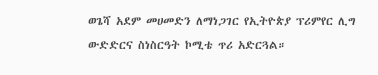ወጌሻ አደም መሀመድን ለማነጋገር የኢትዮጵያ ፕሪምየር ሊግ ውድድርና ስነስርዓት ኮሚቴ ጥሪ አድርጓል።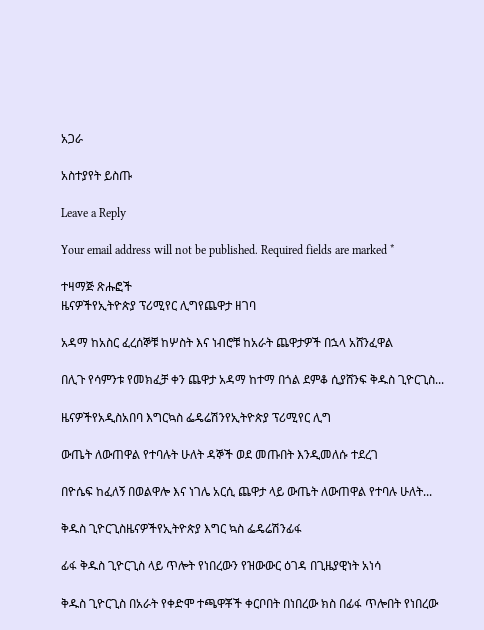አጋራ

አስተያየት ይስጡ

Leave a Reply

Your email address will not be published. Required fields are marked *

ተዛማጅ ጽሑፎች
ዜናዎችየኢትዮጵያ ፕሪሚየር ሊግየጨዋታ ዘገባ

አዳማ ከአስር ፈረሰኞቹ ከሦስት እና ነብሮቹ ከአራት ጨዋታዎች በኋላ አሸንፈዋል

በሊጉ የሳምንቱ የመክፈቻ ቀን ጨዋታ አዳማ ከተማ በጎል ደምቆ ሲያሸንፍ ቅዱስ ጊዮርጊስ...

ዜናዎችየአዲስአበባ እግርኳስ ፌዴሬሽንየኢትዮጵያ ፕሪሚየር ሊግ

ውጤት ለውጠዋል የተባሉት ሁለት ዳኞች ወደ መጡበት እንዲመለሱ ተደረገ

በዮሴፍ ከፈለኝ በወልዋሎ እና ነገሌ አርሲ ጨዋታ ላይ ውጤት ለውጠዋል የተባሉ ሁለት...

ቅዱስ ጊዮርጊስዜናዎችየኢትዮጵያ እግር ኳስ ፌዴሬሽንፊፋ

ፊፋ ቅዱስ ጊዮርጊስ ላይ ጥሎት የነበረውን የዝውውር ዕገዳ በጊዜያዊነት አነሳ

ቅዱስ ጊዮርጊስ በአራት የቀድሞ ተጫዋቾች ቀርቦበት በነበረው ክስ በፊፋ ጥሎበት የነበረው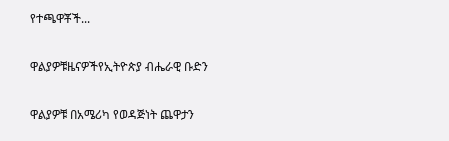የተጫዋቾች...

ዋልያዎቹዜናዎችየኢትዮጵያ ብሔራዊ ቡድን

ዋልያዎቹ በአሜሪካ የወዳጅነት ጨዋታን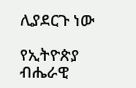ሊያደርጉ ነው

የኢትዮጵያ ብሔራዊ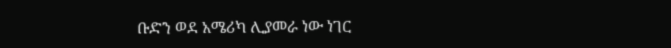ቡድን ወደ አሜሪካ ሊያመራ ነው ነገር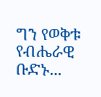ግን የወቅቱ የብሔራዊ ቡድኑ...